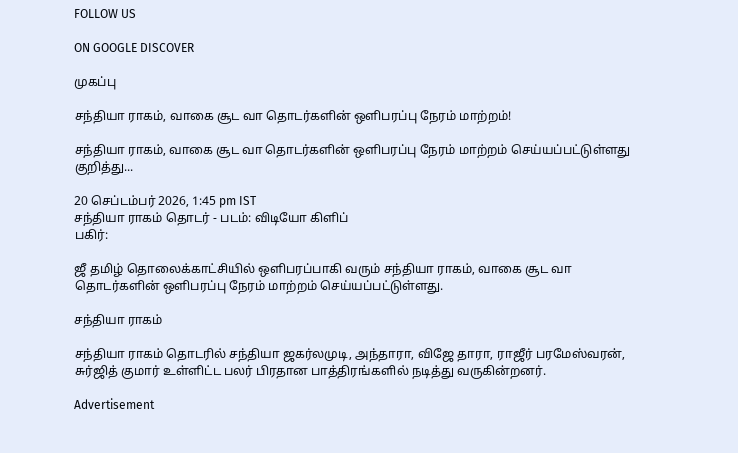FOLLOW US

ON GOOGLE DISCOVER

முகப்பு

சந்தியா ராகம், வாகை சூட வா தொடர்களின் ஒளிபரப்பு நேரம் மாற்றம்!

சந்தியா ராகம், வாகை சூட வா தொடர்களின் ஒளிபரப்பு நேரம் மாற்றம் செய்யப்பட்டுள்ளது குறித்து...

20 செப்டம்பர் 2026, 1:45 pm IST
சந்தியா ராகம் தொடர் - படம்: விடியோ கிளிப்
பகிர்:

ஜீ தமிழ் தொலைக்காட்சியில் ஒளிபரப்பாகி வரும் சந்தியா ராகம், வாகை சூட வா தொடர்களின் ஒளிபரப்பு நேரம் மாற்றம் செய்யப்பட்டுள்ளது.

சந்தியா ராகம்

சந்தியா ராகம் தொடரில் சந்தியா ஜகர்லமுடி, அந்தாரா, விஜே தாரா, ராஜீர் பரமேஸ்வரன், சுர்ஜித் குமார் உள்ளிட்ட பலர் பிரதான பாத்திரங்களில் நடித்து வருகின்றனர்.

Advertisement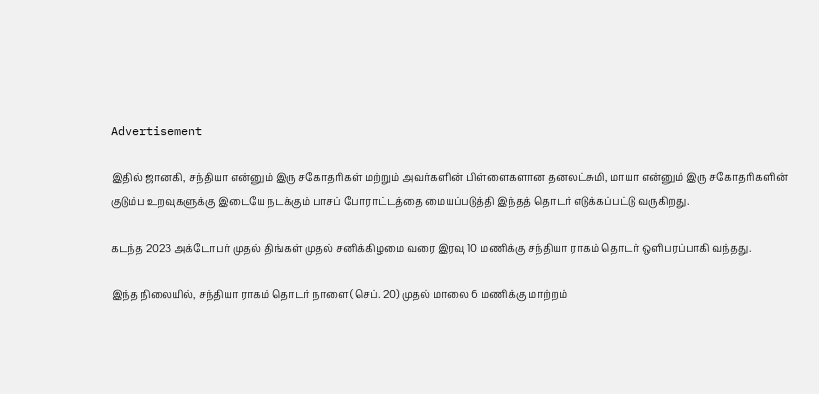Advertisement

இதில் ஜானகி, சந்தியா என்னும் இரு சகோதரிகள் மற்றும் அவர்களின் பிள்ளைகளான தனலட்சுமி, மாயா என்னும் இரு சகோதரிகளின் குடும்ப உறவுகளுக்கு இடையே நடக்கும் பாசப் போராட்டத்தை மையப்படுத்தி இந்தத் தொடர் எடுக்கப்பட்டு வருகிறது.

கடந்த 2023 அக்டோபர் முதல் திங்கள் முதல் சனிக்கிழமை வரை இரவு 10 மணிக்கு சந்தியா ராகம் தொடர் ஒளிபரப்பாகி வந்தது.

இந்த நிலையில், சந்தியா ராகம் தொடர் நாளை(செப். 20) முதல் மாலை 6 மணிக்கு மாற்றம்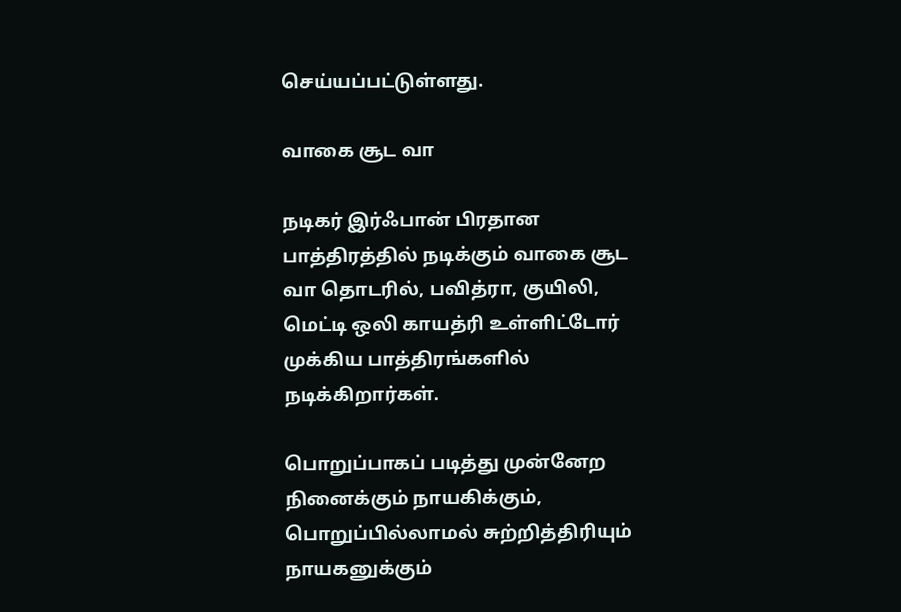செய்யப்பட்டுள்ளது.

வாகை சூட வா

நடிகர் இர்ஃபான் பிரதான பாத்திரத்தில் நடிக்கும் வாகை சூட வா தொடரில், பவித்ரா, குயிலி, மெட்டி ஒலி காயத்ரி உள்ளிட்டோர் முக்கிய பாத்திரங்களில் நடிக்கிறார்கள்.

பொறுப்பாகப் படித்து முன்னேற நினைக்கும் நாயகிக்கும், பொறுப்பில்லாமல் சுற்றித்திரியும் நாயகனுக்கும்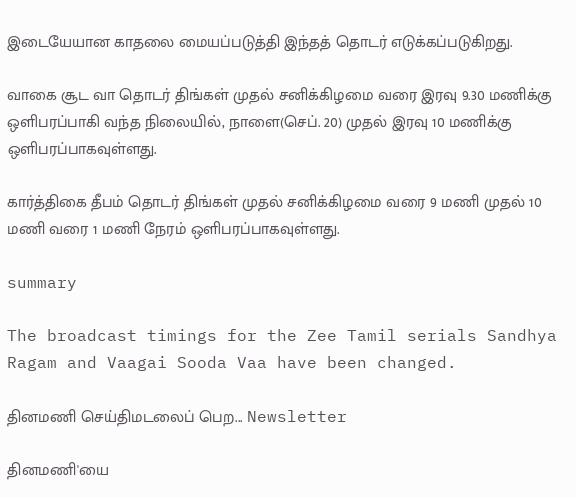இடையேயான காதலை மையப்படுத்தி இந்தத் தொடர் எடுக்கப்படுகிறது.

வாகை சூட வா தொடர் திங்கள் முதல் சனிக்கிழமை வரை இரவு 9.30 மணிக்கு ஒளிபரப்பாகி வந்த நிலையில், நாளை(செப். 20) முதல் இரவு 10 மணிக்கு ஒளிபரப்பாகவுள்ளது.

கார்த்திகை தீபம் தொடர் திங்கள் முதல் சனிக்கிழமை வரை 9 மணி முதல் 10 மணி வரை 1 மணி நேரம் ஒளிபரப்பாகவுள்ளது.

summary

The broadcast timings for the Zee Tamil serials Sandhya Ragam and Vaagai Sooda Vaa have been changed.

தினமணி செய்திமடலைப் பெற... Newsletter

தினமணி'யை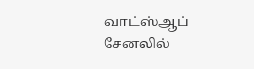வாட்ஸ்ஆப் சேனலில்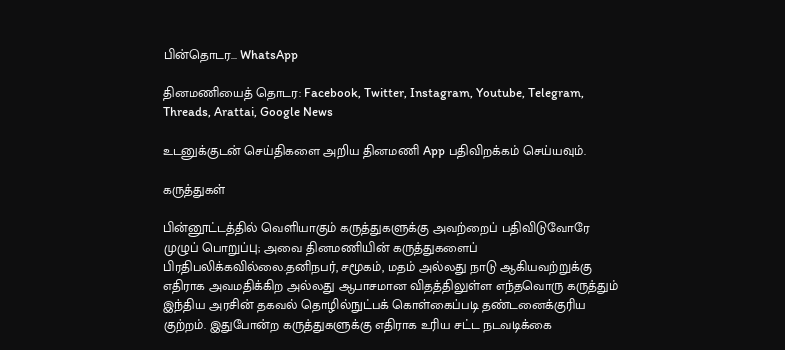பின்தொடர... WhatsApp

தினமணியைத் தொடர: Facebook, Twitter, Instagram, Youtube, Telegram, Threads, Arattai, Google News

உடனுக்குடன் செய்திகளை அறிய தினமணி App பதிவிறக்கம் செய்யவும்.

கருத்துகள்

பின்னூட்டத்தில் வெளியாகும் கருத்துகளுக்கு அவற்றைப் பதிவிடுவோரே முழுப் பொறுப்பு; அவை தினமணியின் கருத்துகளைப் பிரதிபலிக்கவில்லை.தனிநபர், சமூகம், மதம் அல்லது நாடு ஆகியவற்றுக்கு எதிராக அவமதிக்கிற அல்லது ஆபாசமான விதத்திலுள்ள எந்தவொரு கருத்தும் இந்திய அரசின் தகவல் தொழில்நுட்பக் கொள்கைப்படி தண்டனைக்குரிய குற்றம். இதுபோன்ற கருத்துகளுக்கு எதிராக உரிய சட்ட நடவடிக்கை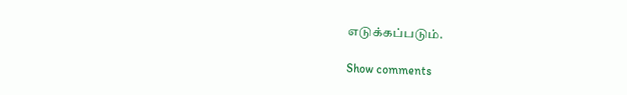எடுக்கப்படும்.

Show comments